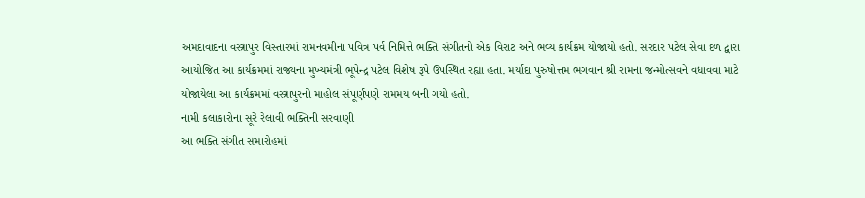અમદાવાદના વસ્ત્રાપુર વિસ્તારમાં રામનવમીના પવિત્ર પર્વ નિમિત્તે ભક્તિ સંગીતનો એક વિરાટ અને ભવ્ય કાર્યક્રમ યોજાયો હતો. સરદાર પટેલ સેવા દળ દ્વારા આયોજિત આ કાર્યક્રમમાં રાજ્યના મુખ્યમંત્રી ભૂપેન્દ્ર પટેલ વિશેષ રૂપે ઉપસ્થિત રહ્યા હતા. મર્યાદા પુરુષોત્તમ ભગવાન શ્રી રામના જન્મોત્સવને વધાવવા માટે યોજાયેલા આ કાર્યક્રમમાં વસ્ત્રાપુરનો માહોલ સંપૂર્ણપણે રામમય બની ગયો હતો.
નામી કલાકારોના સૂરે રેલાવી ભક્તિની સરવાણી
આ ભક્તિ સંગીત સમારોહમાં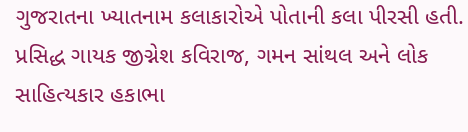ગુજરાતના ખ્યાતનામ કલાકારોએ પોતાની કલા પીરસી હતી. પ્રસિદ્ધ ગાયક જીગ્નેશ કવિરાજ, ગમન સાંથલ અને લોક સાહિત્યકાર હકાભા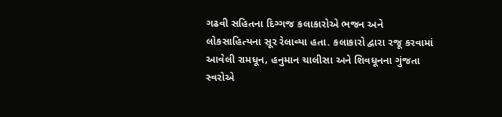ગઢવી સહિતના દિગ્ગજ કલાકારોએ ભજન અને લોકસાહિત્યના સૂર રેલાવ્યા હતા. કલાકારો દ્વારા રજૂ કરવામાં આવેલી રામધૂન, હનુમાન ચાલીસા અને શિવધૂનના ગુંજતા સ્વરોએ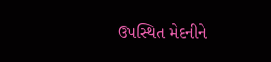ઉપસ્થિત મેદનીને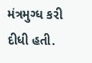મંત્રમુગ્ધ કરી દીધી હતી.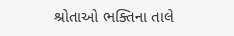શ્રોતાઓ ભક્તિના તાલે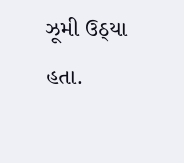ઝૂમી ઉઠ્યા હતા.